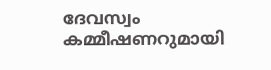ദേവസ്വം കമ്മീഷണറുമായി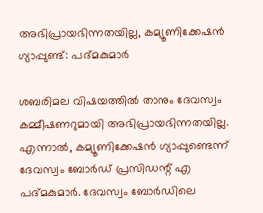അഭിപ്രായഭിന്നതയില്ല, കമ്യൂണിക്കേഷന്‍ ഗ്യാപ്പുണ്ട്: പദ്മകുമാര്‍

ശബരിമല വിഷയത്തില്‍ താനും ദേവസ്വം കമ്മീഷണറുമായി അഭിപ്രായഭിന്നതയില്ല. എന്നാല്‍, കമ്യൂണിക്കേഷന്‍ ഗ്യാപ്പുണ്ടെന്ന് ദേവസ്വം ബോര്‍ഡ് പ്രസിഡന്റ് എ പദ്മകുമാര്‍. ദേവസ്വം ബോ‌ര്‍ഡിലെ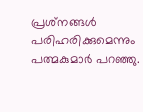പ്രശ്‌നങ്ങള്‍ പരിഹരിക്കുമെന്നും പത്മകുമാര്‍ പറഞ്ഞു.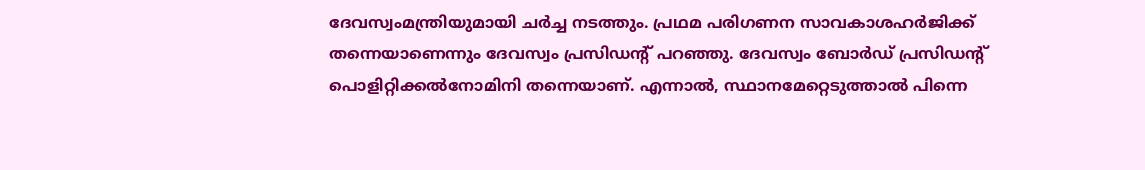ദേവസ്വംമന്ത്രിയുമായി ചര്‍ച്ച നടത്തും. പ്രഥമ പരിഗണന സാവകാശഹര്‍ജിക്ക് തന്നെയാണെന്നും ദേവസ്വം പ്രസിഡന്റ് പറഞ്ഞു. ദേവസ്വം ബോര്‍ഡ് പ്രസിഡന്റ് പൊളിറ്റിക്കല്‍നോമിനി തന്നെയാണ്. എന്നാല്‍, സ്ഥാനമേറ്റെടുത്താല്‍ പിന്നെ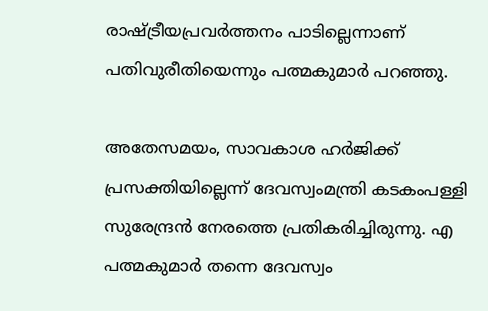രാഷ്ട്രീയപ്രവര്‍ത്തനം പാടില്ലെന്നാണ് പതിവുരീതിയെന്നും പത്മകുമാര്‍ പറഞ്ഞു.

അതേസമയം, സാവകാശ ഹര്‍ജിക്ക് പ്രസക്തിയില്ലെന്ന് ദേവസ്വംമന്ത്രി കടകംപള്ളി സുരേന്ദ്രന്‍ നേരത്തെ പ്രതികരിച്ചിരുന്നു. എ പത്മകുമാര്‍ തന്നെ ദേവസ്വം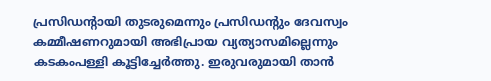പ്രസിഡന്റായി തുടരുമെന്നും പ്രസിഡന്‍റും ദേവസ്വം കമ്മീഷണറുമായി അഭിപ്രായ വ്യത്യാസമില്ലെന്നും കടകംപള്ളി കൂട്ടിച്ചേര്‍ത്തു. ഇരുവരുമായി താന്‍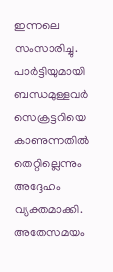ഇന്നലെ സംസാരിച്ചു. പാര്‍ട്ടിയുമായി ബന്ധമുള്ളവര്‍ സെക്രട്ടറിയെ കാണുന്നതില്‍ തെറ്റില്ലെന്നും അദ്ദേഹം വ്യക്തമാക്കി. അതേസമയം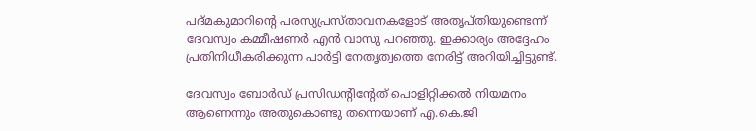പദ്മകുമാറിന്റെ പരസ്യപ്രസ്താവനകളോട് അതൃപ്തിയുണ്ടെന്ന് ദേവസ്വം കമ്മീഷണര്‍ എന്‍ വാസു പറഞ്ഞു. ഇക്കാര്യം അദ്ദേഹം പ്രതിനിധീകരിക്കുന്ന പാര്‍ട്ടി നേതൃത്വത്തെ നേരിട്ട് അറിയിച്ചിട്ടുണ്ട്.

ദേവസ്വം ബോര്‍ഡ് പ്രസിഡന്റിന്റേത് പൊളിറ്റിക്കല്‍ നിയമനം ആണെന്നും അതുകൊണ്ടു തന്നെയാണ് എ.കെ.ജി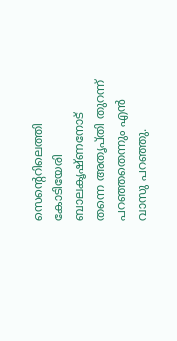സെന്റെറിലെത്തി കോടിയേരി ബാലകൃഷ്ണനോട് തന്നെ അതൃപ്തി തുറന്ന് പറഞ്ഞതെന്നും എന്‍ വാസു പറഞ്ഞു.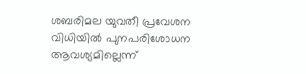ശബരിമല യുവതീ പ്രവേശന വിധിയില്‍ പുനപരിശോധന ആവശ്യമില്ലെന്ന്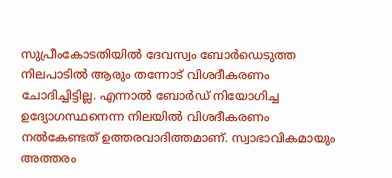സുപ്രീംകോടതിയില്‍ ദേവസ്വം ബോര്‍ഡെടുത്ത നിലപാടില്‍ ആരും തന്നോട് വിശദീകരണം ചോദിച്ചിട്ടില്ല. എന്നാല്‍ ബോര്‍ഡ് നിയോഗിച്ച ഉദ്യോഗസ്ഥനെന്ന നിലയില്‍ വിശദീകരണം നല്‍കേണ്ടത് ഉത്തരവാദിത്തമാണ്. സ്വാഭാവികമായും അത്തരം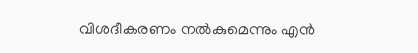വിശദീകരണം നല്‍കുമെന്നും എന്‍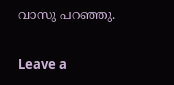വാസു പറഞ്ഞു.

Leave a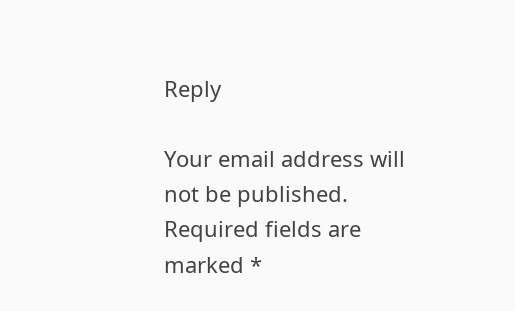Reply

Your email address will not be published. Required fields are marked *